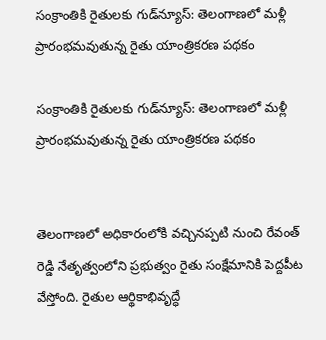సంక్రాంతికి రైతులకు గుడ్‌న్యూస్: తెలంగాణలో మళ్లీ ప్రారంభమవుతున్న రైతు యాంత్రికరణ పథకం

సంక్రాంతికి రైతులకు గుడ్‌న్యూస్: తెలంగాణలో మళ్లీ ప్రారంభమవుతున్న రైతు యాంత్రికరణ పథకం


తెలంగాణలో అధికారంలోకి వచ్చినప్పటి నుంచి రేవంత్ రెడ్డి నేతృత్వంలోని ప్రభుత్వం రైతు సంక్షేమానికి పెద్దపీట వేస్తోంది. రైతుల ఆర్థికాభివృద్ధే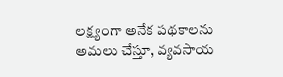లక్ష్యంగా అనేక పథకాలను అమలు చేస్తూ, వ్యవసాయ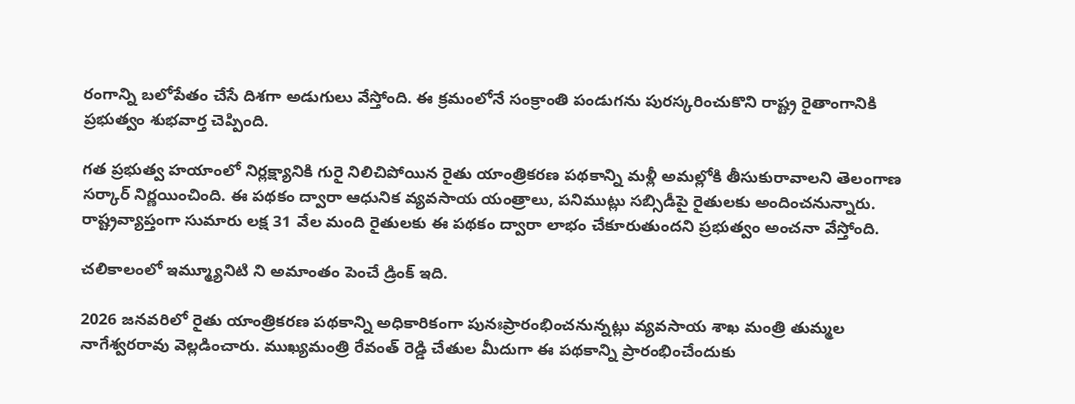రంగాన్ని బలోపేతం చేసే దిశగా అడుగులు వేస్తోంది. ఈ క్రమంలోనే సంక్రాంతి పండుగను పురస్కరించుకొని రాష్ట్ర రైతాంగానికి ప్రభుత్వం శుభవార్త చెప్పింది.

గత ప్రభుత్వ హయాంలో నిర్లక్ష్యానికి గురై నిలిచిపోయిన రైతు యాంత్రికరణ పథకాన్ని మళ్లీ అమల్లోకి తీసుకురావాలని తెలంగాణ సర్కార్ నిర్ణయించింది. ఈ పథకం ద్వారా ఆధునిక వ్యవసాయ యంత్రాలు, పనిముట్లు సబ్సిడీపై రైతులకు అందించనున్నారు. రాష్ట్రవ్యాప్తంగా సుమారు లక్ష 31 వేల మంది రైతులకు ఈ పథకం ద్వారా లాభం చేకూరుతుందని ప్రభుత్వం అంచనా వేస్తోంది.

చలికాలంలో ఇమ్మ్యూనిటి ని అమాంతం పెంచే డ్రింక్ ఇది.

2026 జనవరిలో రైతు యాంత్రికరణ పథకాన్ని అధికారికంగా పునఃప్రారంభించనున్నట్లు వ్యవసాయ శాఖ మంత్రి తుమ్మల నాగేశ్వరరావు వెల్లడించారు. ముఖ్యమంత్రి రేవంత్ రెడ్డి చేతుల మీదుగా ఈ పథకాన్ని ప్రారంభించేందుకు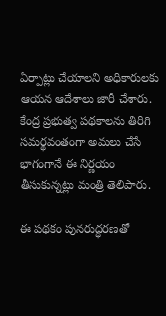ఏర్పాట్లు చేయాలని అధికారులకు ఆయన ఆదేశాలు జారీ చేశారు. కేంద్ర ప్రభుత్వ పథకాలను తిరిగి సమర్థవంతంగా అమలు చేసే భాగంగానే ఈ నిర్ణయం తీసుకున్నట్లు మంత్రి తెలిపారు.

ఈ పథకం పునరుద్ధరణతో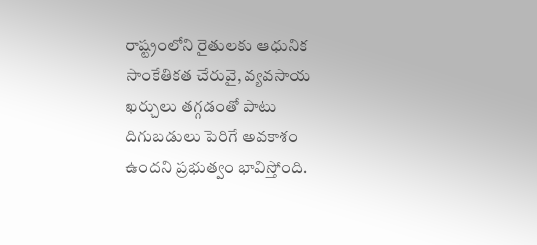రాష్ట్రంలోని రైతులకు ఆధునిక సాంకేతికత చేరువై, వ్యవసాయ ఖర్చులు తగ్గడంతో పాటు దిగుబడులు పెరిగే అవకాశం ఉందని ప్రభుత్వం భావిస్తోంది.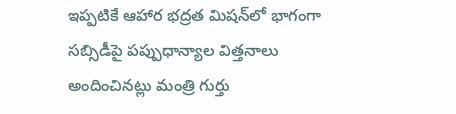ఇప్పటికే ఆహార భద్రత మిషన్‌లో భాగంగా సబ్సిడీపై పప్పుధాన్యాల విత్తనాలు అందించినట్లు మంత్రి గుర్తు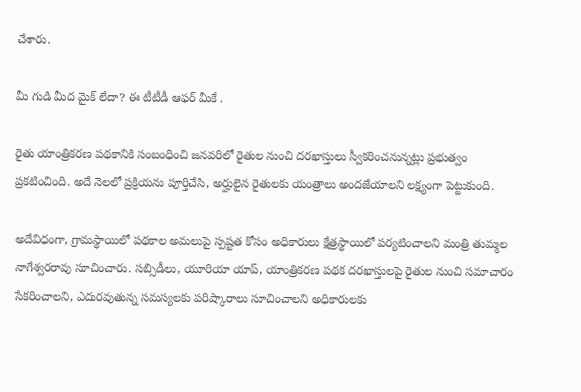చేశారు.

మీ గుడి మీద మైక్‌ లేదా? ఈ టీటీడీ ఆఫర్ మీకే .

రైతు యాంత్రికరణ పథకానికి సంబంధించి జనవరిలో రైతుల నుంచి దరఖాస్తులు స్వీకరించనున్నట్లు ప్రభుత్వం ప్రకటించింది. అదే నెలలో ప్రక్రియను పూర్తిచేసి, అర్హులైన రైతులకు యంత్రాలు అందజేయాలని లక్ష్యంగా పెట్టుకుంది.

అదేవిధంగా, గ్రామస్థాయిలో పథకాల అమలుపై స్పష్టత కోసం అధికారులు క్షేత్రస్థాయిలో పర్యటించాలని మంత్రి తుమ్మల నాగేశ్వరరావు సూచించారు. సబ్సిడీలు, యూరియా యాప్, యాంత్రికరణ పథక దరఖాస్తులపై రైతుల నుంచి సమాచారం సేకరించాలని, ఎదురవుతున్న సమస్యలకు పరిష్కారాలు సూచించాలని అధికారులకు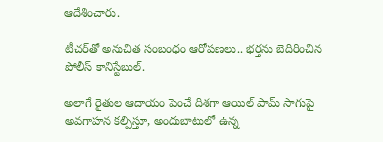ఆదేశించారు.

టీచర్‌తో అనుచిత సంబంధం ఆరోపణలు.. భర్తను బెదిరించిన పోలీస్ కానిస్టేబుల్.

అలాగే రైతుల ఆదాయం పెంచే దిశగా ఆయిల్ పామ్ సాగుపై అవగాహన కల్పిస్తూ, అందుబాటులో ఉన్న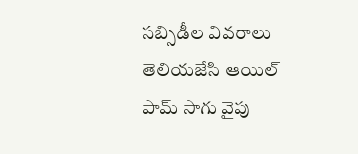సబ్సిడీల వివరాలు తెలియజేసి ఆయిల్ పామ్ సాగు వైపు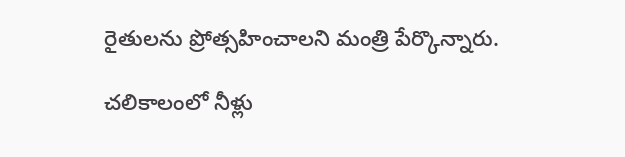రైతులను ప్రోత్సహించాలని మంత్రి పేర్కొన్నారు.

చలికాలంలో నీళ్లు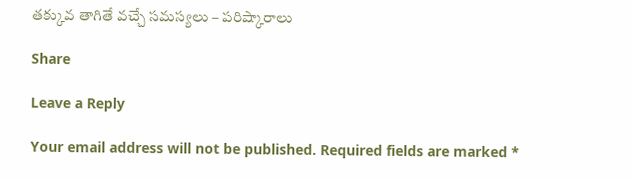తక్కువ తాగితే వచ్చే సమస్యలు – పరిష్కారాలు

Share

Leave a Reply

Your email address will not be published. Required fields are marked *